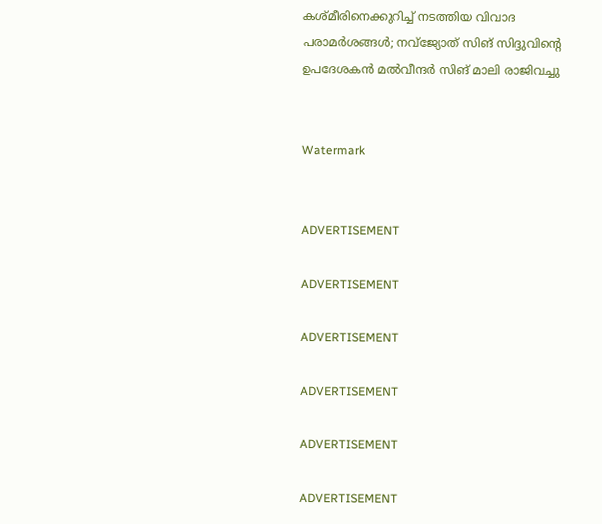കശ്മീരിനെക്കുറിച്ച് നടത്തിയ വിവാദ പരാമര്‍ശങ്ങള്‍; നവ്‌ജ്യോത് സിങ് സിദ്ദുവിന്റെ ഉപദേശകന്‍ മല്‍വീന്ദര്‍ സിങ് മാലി രാജിവച്ചു


Watermark


ADVERTISEMENT

ADVERTISEMENT

ADVERTISEMENT

ADVERTISEMENT

ADVERTISEMENT

ADVERTISEMENT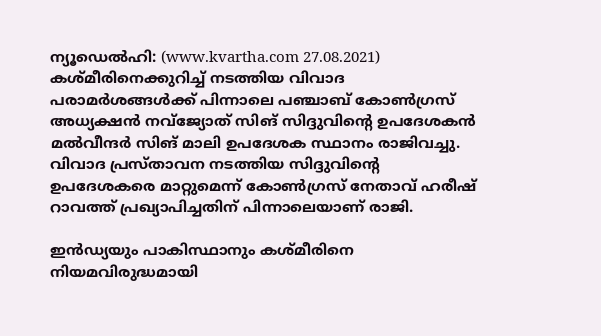ന്യൂഡെല്‍ഹി: (www.kvartha.com 27.08.2021) കശ്മീരിനെക്കുറിച്ച് നടത്തിയ വിവാദ പരാമര്‍ശങ്ങള്‍ക്ക് പിന്നാലെ പഞ്ചാബ് കോണ്‍ഗ്രസ് അധ്യക്ഷന്‍ നവ്‌ജ്യോത് സിങ് സിദ്ദുവിന്റെ ഉപദേശകന്‍ മല്‍വീന്ദര്‍ സിങ് മാലി ഉപദേശക സ്ഥാനം രാജിവച്ചു. വിവാദ പ്രസ്താവന നടത്തിയ സിദ്ദുവിന്റെ ഉപദേശകരെ മാറ്റുമെന്ന് കോണ്‍ഗ്രസ് നേതാവ് ഹരീഷ് റാവത്ത് പ്രഖ്യാപിച്ചതിന് പിന്നാലെയാണ് രാജി.

ഇന്‍ഡ്യയും പാകിസ്ഥാനും കശ്മീരിനെ നിയമവിരുദ്ധമായി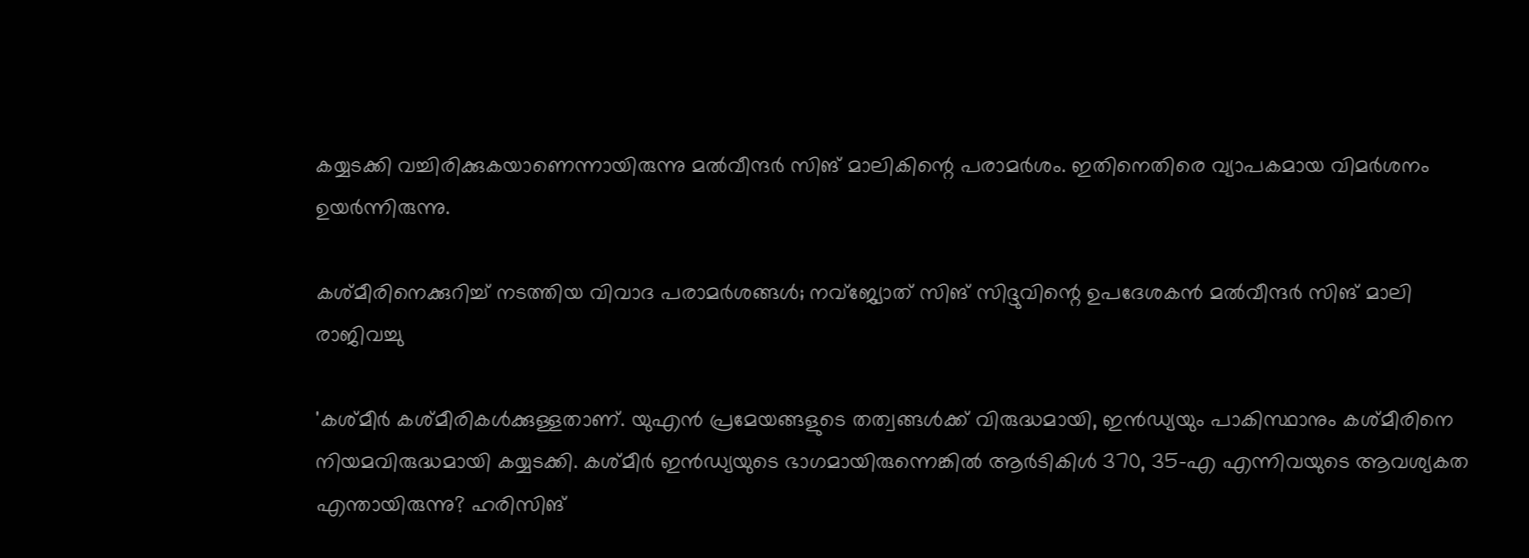കയ്യടക്കി വച്ചിരിക്കുകയാണെന്നായിരുന്നു മല്‍വീന്ദര്‍ സിങ് മാലികിന്റെ പരാമര്‍ശം. ഇതിനെതിരെ വ്യാപകമായ വിമര്‍ശനം ഉയര്‍ന്നിരുന്നു.

കശ്മീരിനെക്കുറിച്ച് നടത്തിയ വിവാദ പരാമര്‍ശങ്ങള്‍; നവ്‌ജ്യോത് സിങ് സിദ്ദുവിന്റെ ഉപദേശകന്‍ മല്‍വീന്ദര്‍ സിങ് മാലി രാജിവച്ചു

'കശ്മീര്‍ കശ്മീരികള്‍ക്കുള്ളതാണ്. യുഎന്‍ പ്രമേയങ്ങളുടെ തത്വങ്ങള്‍ക്ക് വിരുദ്ധമായി, ഇന്‍ഡ്യയും പാകിസ്ഥാനും കശ്മീരിനെ നിയമവിരുദ്ധമായി കയ്യടക്കി. കശ്മീര്‍ ഇന്‍ഡ്യയുടെ ഭാഗമായിരുന്നെങ്കില്‍ ആര്‍ടികിള്‍ 370, 35-എ എന്നിവയുടെ ആവശ്യകത എന്തായിരുന്നു? ഹരിസിങ്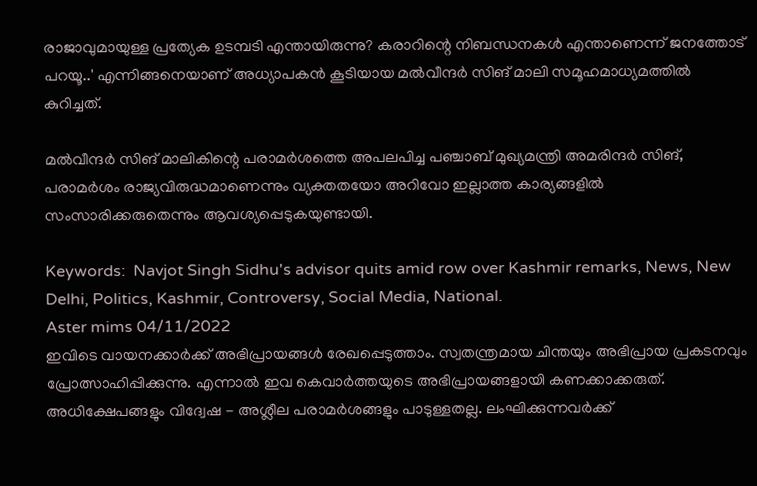രാജാവുമായുള്ള പ്രത്യേക ഉടമ്പടി എന്തായിരുന്നു? കരാറിന്റെ നിബന്ധനകള്‍ എന്താണെന്ന് ജനത്തോട് പറയൂ..' എന്നിങ്ങനെയാണ് അധ്യാപകന്‍ കൂടിയായ മല്‍വീന്ദര്‍ സിങ് മാലി സമൂഹമാധ്യമത്തില്‍ കുറിച്ചത്.

മല്‍വീന്ദര്‍ സിങ് മാലികിന്റെ പരാമര്‍ശത്തെ അപലപിച്ച പഞ്ചാബ് മുഖ്യമന്ത്രി അമരിന്ദര്‍ സിങ്, പരാമര്‍ശം രാജ്യവിരുദ്ധമാണെന്നും വ്യക്തതയോ അറിവോ ഇല്ലാത്ത കാര്യങ്ങളില്‍ സംസാരിക്കരുതെന്നും ആവശ്യപ്പെടുകയുണ്ടായി.

Keywords:  Navjot Singh Sidhu's advisor quits amid row over Kashmir remarks, News, New Delhi, Politics, Kashmir, Controversy, Social Media, National.
Aster mims 04/11/2022
ഇവിടെ വായനക്കാർക്ക് അഭിപ്രായങ്ങൾ രേഖപ്പെടുത്താം. സ്വതന്ത്രമായ ചിന്തയും അഭിപ്രായ പ്രകടനവും പ്രോത്സാഹിപ്പിക്കുന്നു. എന്നാൽ ഇവ കെവാർത്തയുടെ അഭിപ്രായങ്ങളായി കണക്കാക്കരുത്. അധിക്ഷേപങ്ങളും വിദ്വേഷ - അശ്ലീല പരാമർശങ്ങളും പാടുള്ളതല്ല. ലംഘിക്കുന്നവർക്ക്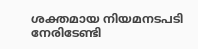ശക്തമായ നിയമനടപടി നേരിടേണ്ടി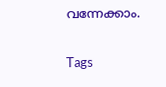വന്നേക്കാം.

Tags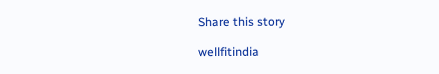Share this story

wellfitindia